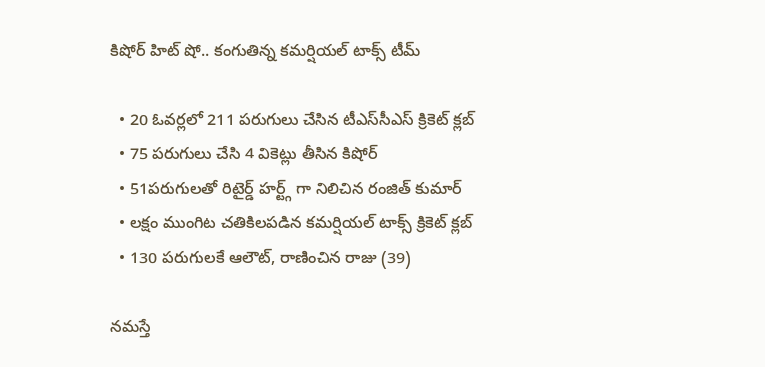కిషోర్ హిట్ షో.. కంగుతిన్న కమర్షియల్ టాక్స్ టీమ్

  • 20 ఓవర్లలో 211 పరుగులు చేసిన టీఎస్‌సీఎస్ క్రికెట్ క్లబ్
  • 75 పరుగులు చేసి 4 వికెట్లు తీసిన కిషోర్
  • 51పరుగులతో రిటైర్డ్ హర్ట్గ్ గా నిలిచిన రంజిత్ కుమార్
  • లక్షం ముంగిట చతికిలపడిన కమర్షియల్ టాక్స్ క్రికెట్ క్లబ్
  • 130 పరుగులకే ఆలౌట్, రాణించిన రాజు (39)

నమస్తే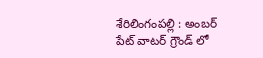శేరిలింగంపల్లి : అంబర్ పేట్ వాటర్ గ్రౌండ్ లో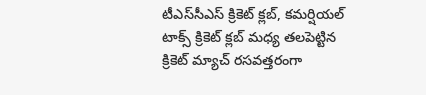టీఎస్‌సీఎస్ క్రికెట్ క్లబ్, కమర్షియల్ టాక్స్ క్రికెట్ క్లబ్ మధ్య తలపెట్టిన క్రికెట్ మ్యాచ్ రసవత్తరంగా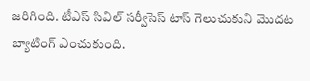జరిగింది. టీఎస్ సివిల్ సర్వీసెస్ టాస్ గెలుచుకుని మొదట బ్యాటింగ్ ఎంచుకుంది.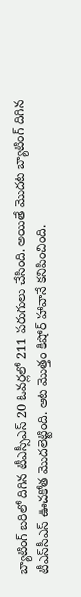బ్యాటింగ్ బరిలో దిగిన టీఎస్సీఎస్ 20 ఓవర్లలో 211 పరుగులు చేసింది. అయితే మొదట బ్యాటింగ్ దిగిన టీఎస్‌సీఎస్ ఊచకోత మొదలెట్టింది. ఆట మొత్తం కిషోర్ హావానే కనిపించింది.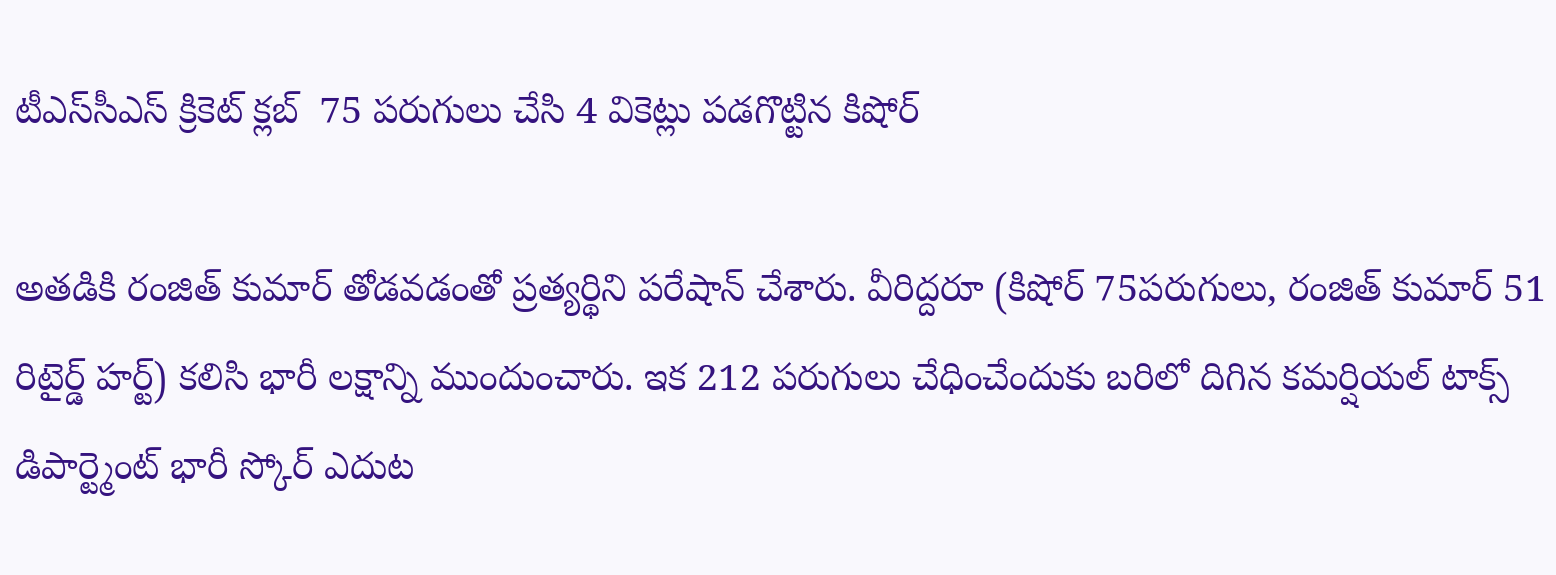టీఎస్‌సీఎస్ క్రికెట్ క్లబ్  75 పరుగులు చేసి 4 వికెట్లు పడగొట్టిన కిషోర్

అతడికి రంజిత్ కుమార్ తోడవడంతో ప్రత్యర్థిని పరేషాన్ చేశారు. వీరిద్దరూ (కిషోర్ 75పరుగులు, రంజిత్ కుమార్ 51 రిటైర్డ్ హర్ట్) కలిసి భారీ లక్షాన్ని ముందుంచారు. ఇక 212 పరుగులు చేధించేందుకు బరిలో దిగిన కమర్షియల్ టాక్స్ డిపార్ట్మెంట్ భారీ స్కోర్ ఎదుట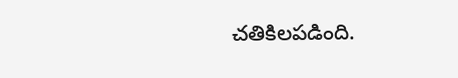చతికిలపడింది.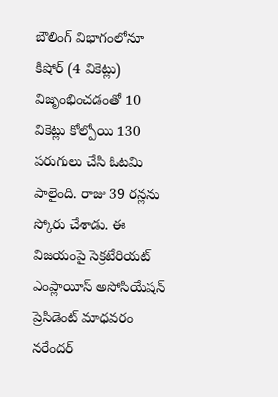బౌలింగ్ విభాగంలోనూ కిషోర్ (4 వికెట్లు) విజృంభించడంతో 10 వికెట్లు కోల్పోయి 130 పరుగులు చేసి ఓటమి పాలైంది. రాజు 39 రన్లను స్కోరు చేశాడు. ఈ విజయంపై సెక్రటేరియట్ ఎంప్లాయీస్ అసోసియేషన్ ప్రెసిడెంట్ మాధవరం నరేందర్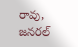రావు, జనరల్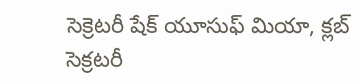సెక్రెటరీ షేక్ యూసుఫ్ మియా, క్లబ్ సెక్రటరీ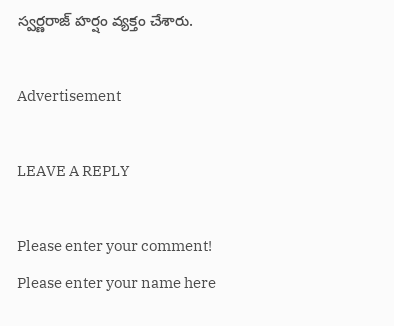స్వర్ణరాజ్ హర్షం వ్యక్తం చేశారు.

Advertisement

LEAVE A REPLY

Please enter your comment!
Please enter your name here